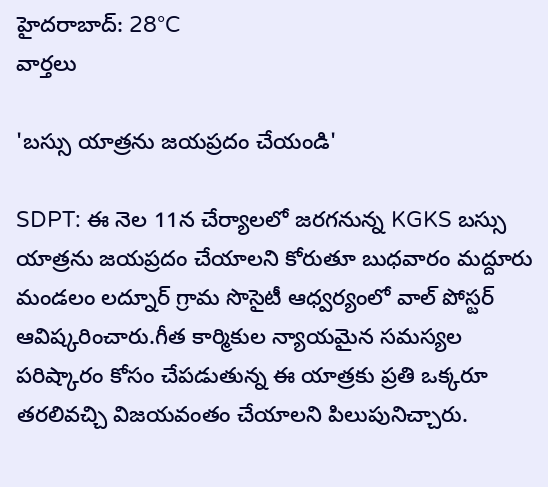హైదరాబాద్: 28°C
వార్తలు

'బస్సు యాత్రను జయప్రదం చేయండి'

SDPT: ఈ నెల 11న చేర్యాలలో జరగనున్న KGKS బస్సు యాత్రను జయప్రదం చేయాలని కోరుతూ బుధవారం మద్దూరు మండలం లద్నూర్ గ్రామ సొసైటీ ఆధ్వర్యంలో వాల్ పోస్టర్ ఆవిష్కరించారు.గీత కార్మికుల న్యాయమైన సమస్యల పరిష్కారం కోసం చేపడుతున్న ఈ యాత్రకు ప్రతి ఒక్కరూ తరలివచ్చి విజయవంతం చేయాలని పిలుపునిచ్చారు.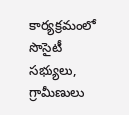కార్యక్రమంలో సొసైటీ సభ్యులు, గ్రామీణులు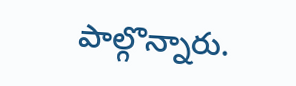పాల్గొన్నారు.